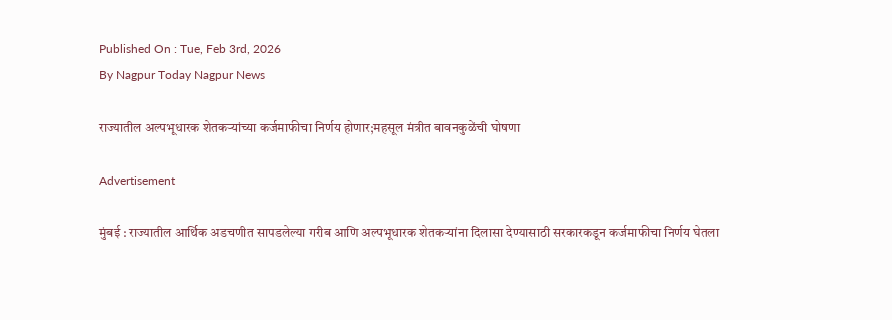Published On : Tue, Feb 3rd, 2026
By Nagpur Today Nagpur News

राज्यातील अल्पभूधारक शेतकऱ्यांच्या कर्जमाफीचा निर्णय होणार;महसूल मंत्रीत बावनकुळेंची घोषणा

Advertisement

मुंबई : राज्यातील आर्थिक अडचणीत सापडलेल्या गरीब आणि अल्पभूधारक शेतकऱ्यांना दिलासा देण्यासाठी सरकारकडून कर्जमाफीचा निर्णय घेतला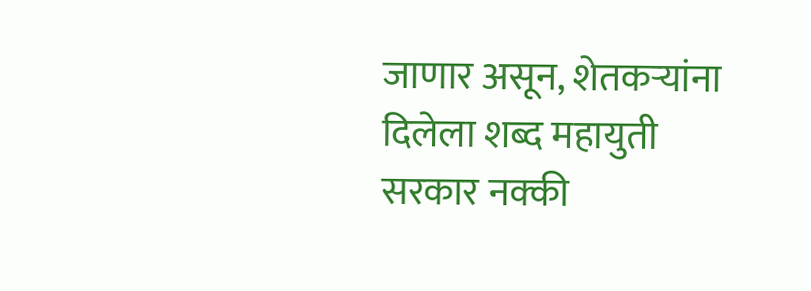जाणार असून, शेतकऱ्यांना दिलेला शब्द महायुती सरकार नक्की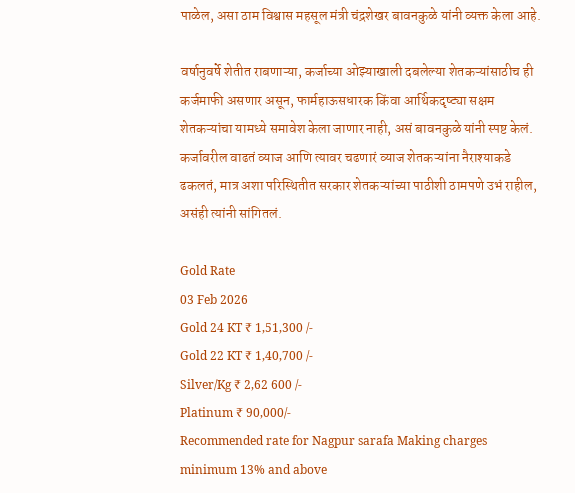पाळेल, असा ठाम विश्वास महसूल मंत्री चंद्रशेखर बावनकुळे यांनी व्यक्त केला आहे.

वर्षानुवर्षे शेतीत राबणाऱ्या, कर्जाच्या ओझ्याखाली दबलेल्या शेतकऱ्यांसाठीच ही कर्जमाफी असणार असून, फार्महाऊसधारक किंवा आर्थिकदृष्ट्या सक्षम शेतकऱ्यांचा यामध्ये समावेश केला जाणार नाही, असं बावनकुळे यांनी स्पष्ट केलं. कर्जावरील वाढतं व्याज आणि त्यावर चढणारं व्याज शेतकऱ्यांना नैराश्याकडे ढकलतं, मात्र अशा परिस्थितीत सरकार शेतकऱ्यांच्या पाठीशी ठामपणे उभं राहील, असंही त्यांनी सांगितलं.

Gold Rate
03 Feb 2026
Gold 24 KT ₹ 1,51,300 /-
Gold 22 KT ₹ 1,40,700 /-
Silver/Kg ₹ 2,62 600 /-
Platinum ₹ 90,000/-
Recommended rate for Nagpur sarafa Making charges minimum 13% and above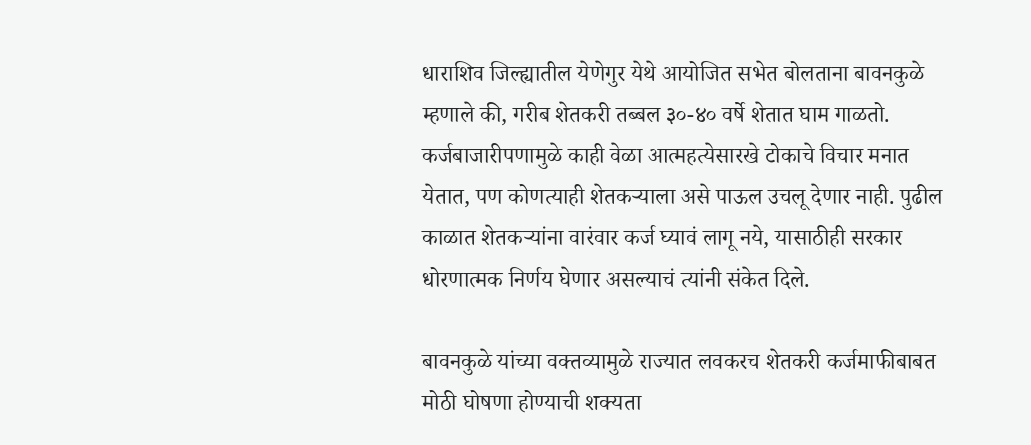धाराशिव जिल्ह्यातील येणेगुर येथे आयोजित सभेत बोलताना बावनकुळे म्हणाले की, गरीब शेतकरी तब्बल ३०-४० वर्षे शेतात घाम गाळतो. कर्जबाजारीपणामुळे काही वेळा आत्महत्येसारखे टोकाचे विचार मनात येतात, पण कोणत्याही शेतकऱ्याला असे पाऊल उचलू देणार नाही. पुढील काळात शेतकऱ्यांना वारंवार कर्ज घ्यावं लागू नये, यासाठीही सरकार धोरणात्मक निर्णय घेणार असल्याचं त्यांनी संकेत दिले.

बावनकुळे यांच्या वक्तव्यामुळे राज्यात लवकरच शेतकरी कर्जमाफीबाबत मोठी घोषणा होण्याची शक्यता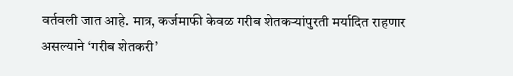वर्तवली जात आहे. मात्र, कर्जमाफी केवळ गरीब शेतकऱ्यांपुरती मर्यादित राहणार असल्याने ‘गरीब शेतकरी’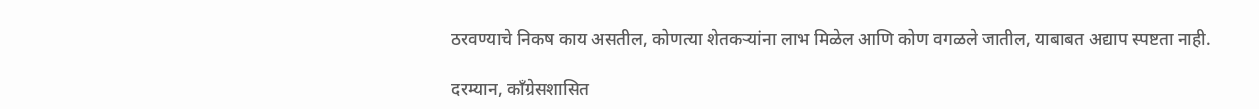ठरवण्याचे निकष काय असतील, कोणत्या शेतकऱ्यांना लाभ मिळेल आणि कोण वगळले जातील, याबाबत अद्याप स्पष्टता नाही.

दरम्यान, काँग्रेसशासित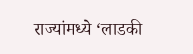राज्यांमध्ये ‘लाडकी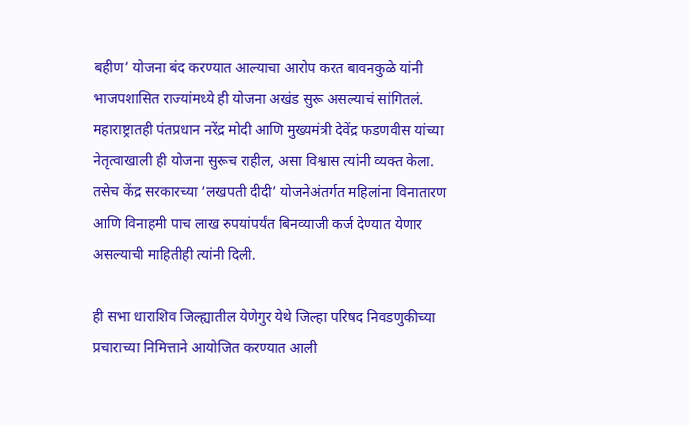बहीण’ योजना बंद करण्यात आल्याचा आरोप करत बावनकुळे यांनी भाजपशासित राज्यांमध्ये ही योजना अखंड सुरू असल्याचं सांगितलं. महाराष्ट्रातही पंतप्रधान नरेंद्र मोदी आणि मुख्यमंत्री देवेंद्र फडणवीस यांच्या नेतृत्वाखाली ही योजना सुरूच राहील, असा विश्वास त्यांनी व्यक्त केला. तसेच केंद्र सरकारच्या ‘लखपती दीदी’ योजनेअंतर्गत महिलांना विनातारण आणि विनाहमी पाच लाख रुपयांपर्यंत बिनव्याजी कर्ज देण्यात येणार असल्याची माहितीही त्यांनी दिली.

ही सभा धाराशिव जिल्ह्यातील येणेगुर येथे जिल्हा परिषद निवडणुकीच्या प्रचाराच्या निमित्ताने आयोजित करण्यात आली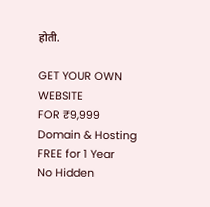होती.

GET YOUR OWN WEBSITE
FOR ₹9,999
Domain & Hosting FREE for 1 Year
No Hidden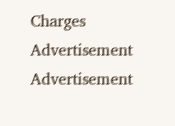Charges
Advertisement
Advertisement